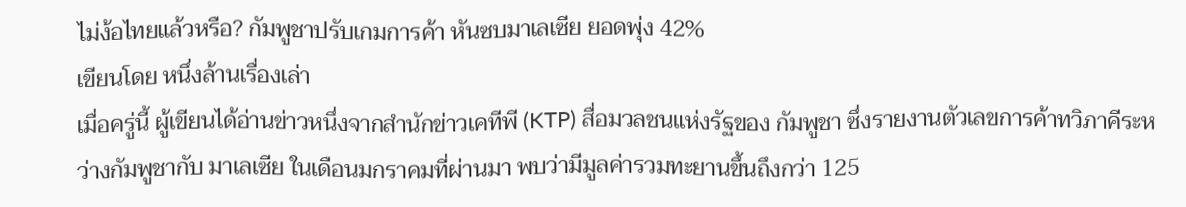ไม่ง้อไทยแล้วหรือ? กัมพูชาปรับเกมการค้า หันซบมาเลเซีย ยอดพุ่ง 42%
เขียนโดย หนึ่งล้านเรื่องเล่า
เมื่อครู่นี้ ผู้เขียนได้อ่านข่าวหนึ่งจากสำนักข่าวเคทีพี (KTP) สื่อมวลชนแห่งรัฐของ กัมพูชา ซึ่งรายงานตัวเลขการค้าทวิภาคีระหว่างกัมพูชากับ มาเลเซีย ในเดือนมกราคมที่ผ่านมา พบว่ามีมูลค่ารวมทะยานขึ้นถึงกว่า 125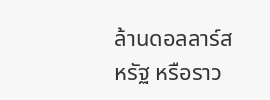ล้านดอลลาร์สหรัฐ หรือราว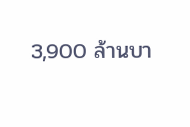3,900 ล้านบา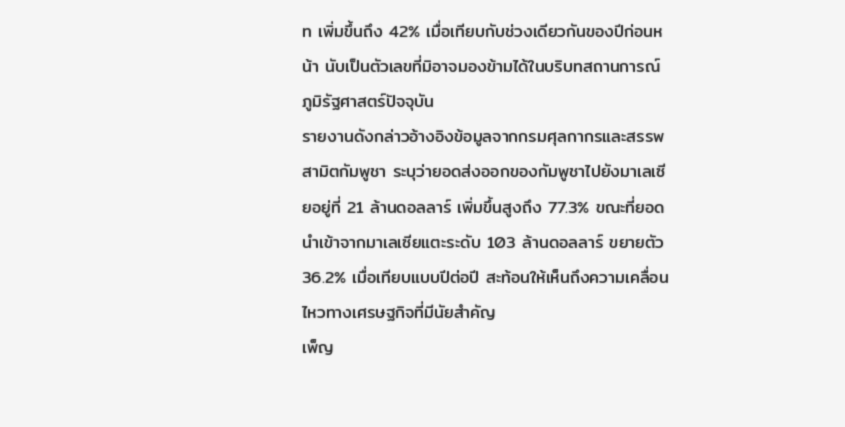ท เพิ่มขึ้นถึง 42% เมื่อเทียบกับช่วงเดียวกันของปีก่อนหน้า นับเป็นตัวเลขที่มิอาจมองข้ามได้ในบริบทสถานการณ์ภูมิรัฐศาสตร์ปัจจุบัน
รายงานดังกล่าวอ้างอิงข้อมูลจากกรมศุลกากรและสรรพสามิตกัมพูชา ระบุว่ายอดส่งออกของกัมพูชาไปยังมาเลเซียอยู่ที่ 21 ล้านดอลลาร์ เพิ่มขึ้นสูงถึง 77.3% ขณะที่ยอดนำเข้าจากมาเลเซียแตะระดับ 103 ล้านดอลลาร์ ขยายตัว 36.2% เมื่อเทียบแบบปีต่อปี สะท้อนให้เห็นถึงความเคลื่อนไหวทางเศรษฐกิจที่มีนัยสำคัญ
เพ็ญ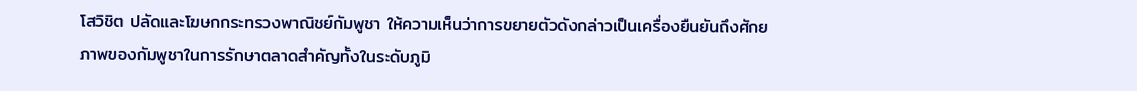โสวิชิต ปลัดและโฆษกกระทรวงพาณิชย์กัมพูชา ให้ความเห็นว่าการขยายตัวดังกล่าวเป็นเครื่องยืนยันถึงศักยภาพของกัมพูชาในการรักษาตลาดสำคัญทั้งในระดับภูมิ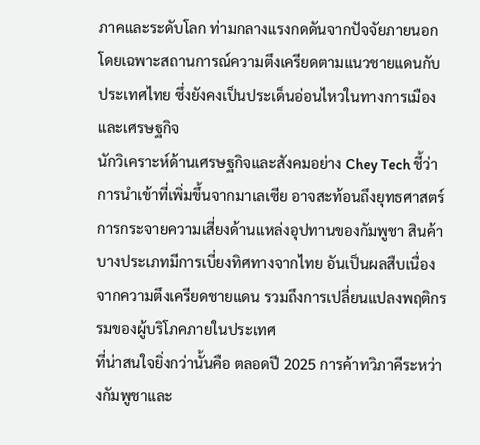ภาคและระดับโลก ท่ามกลางแรงกดดันจากปัจจัยภายนอก โดยเฉพาะสถานการณ์ความตึงเครียดตามแนวชายแดนกับ ประเทศไทย ซึ่งยังคงเป็นประเด็นอ่อนไหวในทางการเมืองและเศรษฐกิจ
นักวิเคราะห์ด้านเศรษฐกิจและสังคมอย่าง Chey Tech ชี้ว่า การนำเข้าที่เพิ่มขึ้นจากมาเลเซีย อาจสะท้อนถึงยุทธศาสตร์การกระจายความเสี่ยงด้านแหล่งอุปทานของกัมพูชา สินค้าบางประเภทมีการเบี่ยงทิศทางจากไทย อันเป็นผลสืบเนื่องจากความตึงเครียดชายแดน รวมถึงการเปลี่ยนแปลงพฤติกรรมของผู้บริโภคภายในประเทศ
ที่น่าสนใจยิ่งกว่านั้นคือ ตลอดปี 2025 การค้าทวิภาคีระหว่างกัมพูชาและ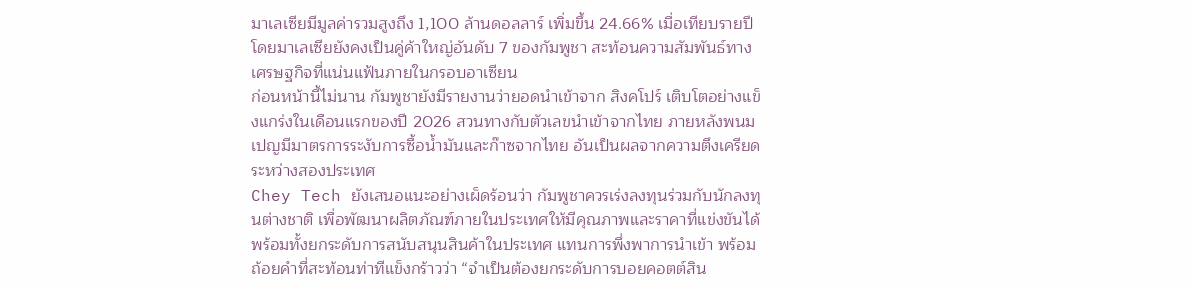มาเลเซียมีมูลค่ารวมสูงถึง 1,100 ล้านดอลลาร์ เพิ่มขึ้น 24.66% เมื่อเทียบรายปี โดยมาเลเซียยังคงเป็นคู่ค้าใหญ่อันดับ 7 ของกัมพูชา สะท้อนความสัมพันธ์ทางเศรษฐกิจที่แน่นแฟ้นภายในกรอบอาเซียน
ก่อนหน้านี้ไม่นาน กัมพูชายังมีรายงานว่ายอดนำเข้าจาก สิงคโปร์ เติบโตอย่างแข็งแกร่งในเดือนแรกของปี 2026 สวนทางกับตัวเลขนำเข้าจากไทย ภายหลังพนมเปญมีมาตรการระงับการซื้อน้ำมันและก๊าซจากไทย อันเป็นผลจากความตึงเครียดระหว่างสองประเทศ
Chey Tech ยังเสนอแนะอย่างเผ็ดร้อนว่า กัมพูชาควรเร่งลงทุนร่วมกับนักลงทุนต่างชาติ เพื่อพัฒนาผลิตภัณฑ์ภายในประเทศให้มีคุณภาพและราคาที่แข่งขันได้ พร้อมทั้งยกระดับการสนับสนุนสินค้าในประเทศ แทนการพึ่งพาการนำเข้า พร้อมถ้อยคำที่สะท้อนท่าทีแข็งกร้าวว่า “จำเป็นต้องยกระดับการบอยคอตต์สิน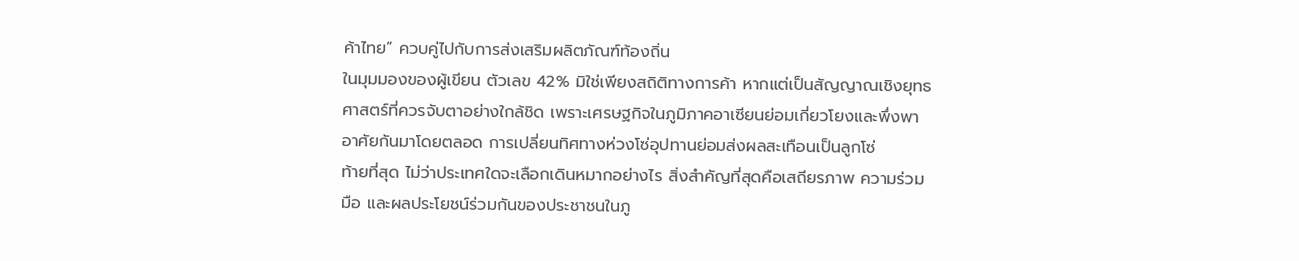ค้าไทย” ควบคู่ไปกับการส่งเสริมผลิตภัณฑ์ท้องถิ่น
ในมุมมองของผู้เขียน ตัวเลข 42% มิใช่เพียงสถิติทางการค้า หากแต่เป็นสัญญาณเชิงยุทธศาสตร์ที่ควรจับตาอย่างใกล้ชิด เพราะเศรษฐกิจในภูมิภาคอาเซียนย่อมเกี่ยวโยงและพึ่งพาอาศัยกันมาโดยตลอด การเปลี่ยนทิศทางห่วงโซ่อุปทานย่อมส่งผลสะเทือนเป็นลูกโซ่
ท้ายที่สุด ไม่ว่าประเทศใดจะเลือกเดินหมากอย่างไร สิ่งสำคัญที่สุดคือเสถียรภาพ ความร่วมมือ และผลประโยชน์ร่วมกันของประชาชนในภู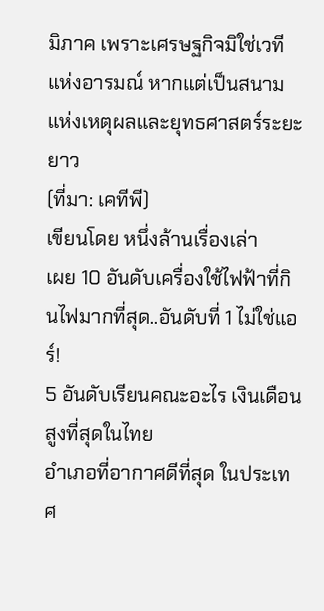มิภาค เพราะเศรษฐกิจมิใช่เวทีแห่งอารมณ์ หากแต่เป็นสนามแห่งเหตุผลและยุทธศาสตร์ระยะยาว
(ที่มา: เคทีพี)
เขียนโดย หนึ่งล้านเรื่องเล่า
เผย 10 อันดับเครื่องใช้ไฟฟ้าที่กินไฟมากที่สุด..อันดับที่ 1 ไม่ใช่แอร์!
5 อันดับเรียนคณะอะไร เงินเดือนสูงที่สุดในไทย
อำเภอที่อากาศดีที่สุด ในประเทศ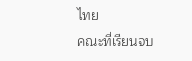ไทย
คณะที่เรียนจบ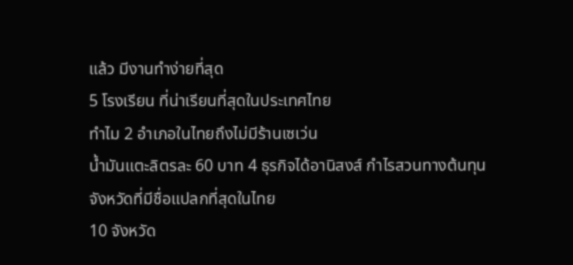แล้ว มีงานทำง่ายที่สุด
5 โรงเรียน ที่น่าเรียนที่สุดในประเทศไทย
ทำไม 2 อำเภอในไทยถึงไม่มีร้านเซเว่น
น้ำมันแตะลิตรละ 60 บาท 4 ธุรกิจได้อานิสงส์ กำไรสวนทางต้นทุน
จังหวัดที่มีชื่อแปลกที่สุดในไทย
10 จังหวัด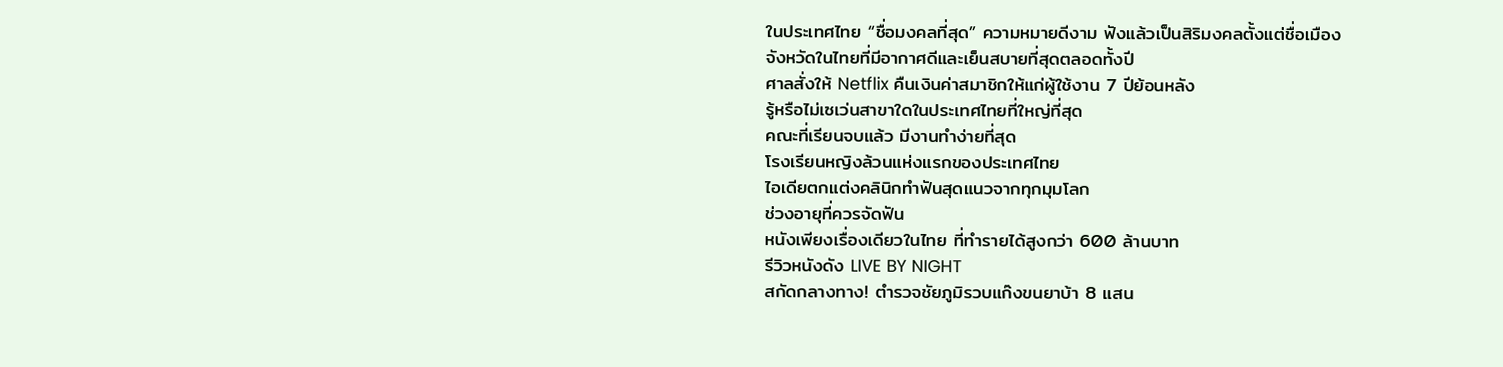ในประเทศไทย “ชื่อมงคลที่สุด” ความหมายดีงาม ฟังแล้วเป็นสิริมงคลตั้งแต่ชื่อเมือง
จังหวัดในไทยที่มีอากาศดีและเย็นสบายที่สุดตลอดทั้งปี
ศาลสั่งให้ Netflix คืนเงินค่าสมาชิกให้แก่ผู้ใช้งาน 7 ปีย้อนหลัง
รู้หรือไม่เซเว่นสาขาใดในประเทศไทยที่ใหญ่ที่สุด
คณะที่เรียนจบแล้ว มีงานทำง่ายที่สุด
โรงเรียนหญิงล้วนแห่งแรกของประเทศไทย
ไอเดียตกแต่งคลินิกทำฟันสุดแนวจากทุกมุมโลก
ช่วงอายุที่ควรจัดฟัน
หนังเพียงเรื่องเดียวในไทย ที่ทำรายได้สูงกว่า 600 ล้านบาท
รีวิวหนังดัง LIVE BY NIGHT
สกัดกลางทาง! ตำรวจชัยภูมิรวบแก๊งขนยาบ้า 8 แสน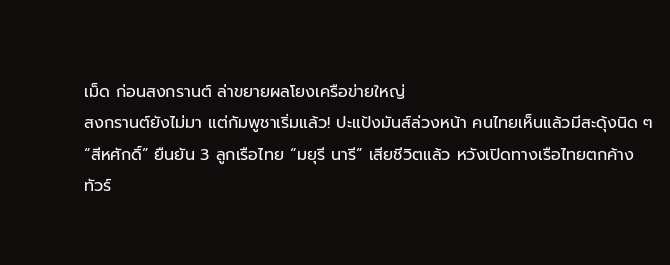เม็ด ก่อนสงกรานต์ ล่าขยายผลโยงเครือข่ายใหญ่
สงกรานต์ยังไม่มา แต่กัมพูชาเริ่มแล้ว! ปะแป้งมันส์ล่วงหน้า คนไทยเห็นแล้วมีสะดุ้งนิด ๆ
“สีหศักดิ์” ยืนยัน 3 ลูกเรือไทย “มยุรี นารี” เสียชีวิตแล้ว หวังเปิดทางเรือไทยตกค้าง
ทัวร์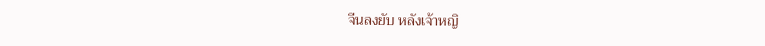จีนลงยับ หลังเจ้าหญิ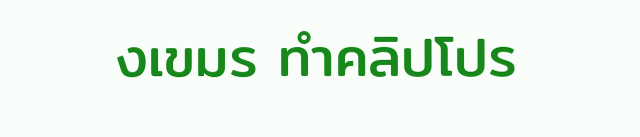งเขมร ทําคลิปโปร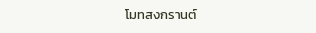โมทสงกรานต์